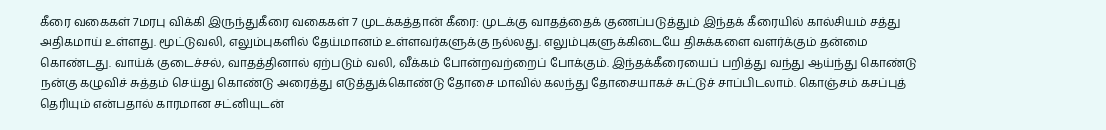கீரை வகைகள் 7மரபு விக்கி இருந்துகீரை வகைகள் 7 முடக்கத்தான் கீரை: முடக்கு வாதத்தைக் குணப்படுத்தும் இந்தக் கீரையில் கால்சியம் சத்து அதிகமாய் உள்ளது. மூட்டுவலி, எலும்புகளில் தேய்மானம் உள்ளவர்களுக்கு நல்லது. எலும்புகளுக்கிடையே திசுக்களை வளர்க்கும் தன்மை கொண்டது. வாய்க் குடைச்சல், வாதத்தினால் ஏற்படும் வலி, வீக்கம் போன்றவற்றைப் போக்கும். இந்தக்கீரையைப் பறித்து வந்து ஆய்ந்து கொண்டு நன்கு கழுவிச் சுத்தம் செய்து கொண்டு அரைத்து எடுத்துக்கொண்டு தோசை மாவில் கலந்து தோசையாகச் சுட்டுச் சாப்பிடலாம். கொஞ்சம் கசப்புத் தெரியும் என்பதால் காரமான சட்னியுடன்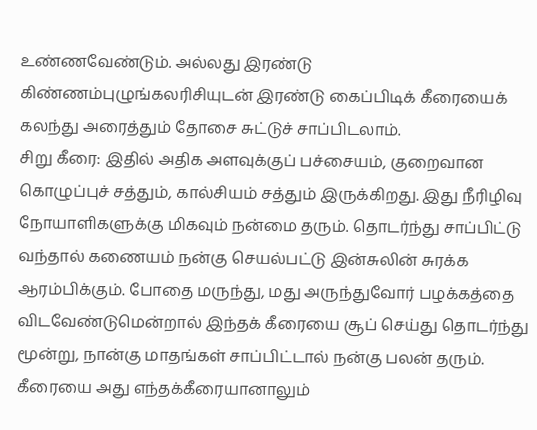உண்ணவேண்டும். அல்லது இரண்டு கிண்ணம்புழுங்கலரிசியுடன் இரண்டு கைப்பிடிக் கீரையைக் கலந்து அரைத்தும் தோசை சுட்டுச் சாப்பிடலாம்.
சிறு கீரை: இதில் அதிக அளவுக்குப் பச்சையம், குறைவான கொழுப்புச் சத்தும், கால்சியம் சத்தும் இருக்கிறது. இது நீரிழிவு நோயாளிகளுக்கு மிகவும் நன்மை தரும். தொடர்ந்து சாப்பிட்டு வந்தால் கணையம் நன்கு செயல்பட்டு இன்சுலின் சுரக்க ஆரம்பிக்கும். போதை மருந்து, மது அருந்துவோர் பழக்கத்தை விடவேண்டுமென்றால் இந்தக் கீரையை சூப் செய்து தொடர்ந்து மூன்று, நான்கு மாதங்கள் சாப்பிட்டால் நன்கு பலன் தரும். கீரையை அது எந்தக்கீரையானாலும்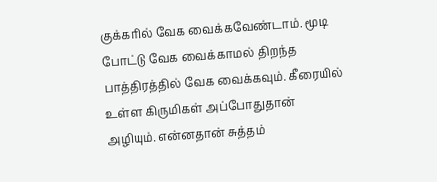குக்கரில் வேக வைக்கவேண்டாம். மூடி போட்டு வேக வைக்காமல் திறந்த பாத்திரத்தில் வேக வைக்கவும். கீரையில் உள்ள கிருமிகள் அப்போதுதான் அழியும். என்னதான் சுத்தம்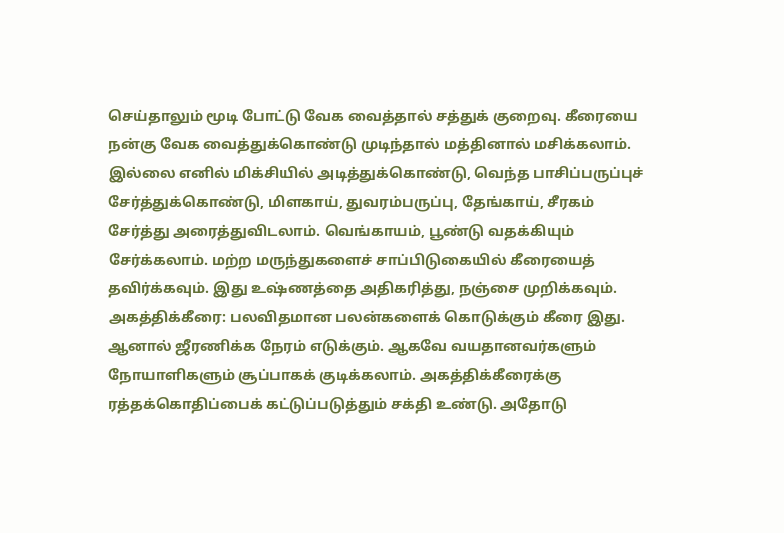செய்தாலும் மூடி போட்டு வேக வைத்தால் சத்துக் குறைவு. கீரையை நன்கு வேக வைத்துக்கொண்டு முடிந்தால் மத்தினால் மசிக்கலாம். இல்லை எனில் மிக்சியில் அடித்துக்கொண்டு, வெந்த பாசிப்பருப்புச் சேர்த்துக்கொண்டு, மிளகாய், துவரம்பருப்பு, தேங்காய், சீரகம் சேர்த்து அரைத்துவிடலாம். வெங்காயம், பூண்டு வதக்கியும் சேர்க்கலாம். மற்ற மருந்துகளைச் சாப்பிடுகையில் கீரையைத் தவிர்க்கவும். இது உஷ்ணத்தை அதிகரித்து, நஞ்சை முறிக்கவும்.
அகத்திக்கீரை: பலவிதமான பலன்களைக் கொடுக்கும் கீரை இது. ஆனால் ஜீரணிக்க நேரம் எடுக்கும். ஆகவே வயதானவர்களும் நோயாளிகளும் சூப்பாகக் குடிக்கலாம். அகத்திக்கீரைக்கு ரத்தக்கொதிப்பைக் கட்டுப்படுத்தும் சக்தி உண்டு. அதோடு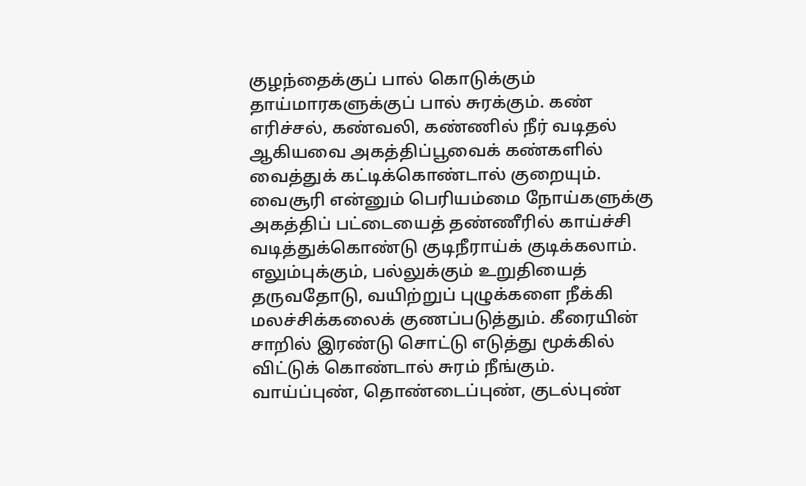குழந்தைக்குப் பால் கொடுக்கும் தாய்மாரகளுக்குப் பால் சுரக்கும். கண் எரிச்சல், கண்வலி, கண்ணில் நீர் வடிதல் ஆகியவை அகத்திப்பூவைக் கண்களில் வைத்துக் கட்டிக்கொண்டால் குறையும். வைசூரி என்னும் பெரியம்மை நோய்களுக்கு அகத்திப் பட்டையைத் தண்ணீரில் காய்ச்சி வடித்துக்கொண்டு குடிநீராய்க் குடிக்கலாம். எலும்புக்கும், பல்லுக்கும் உறுதியைத் தருவதோடு, வயிற்றுப் புழுக்களை நீக்கி மலச்சிக்கலைக் குணப்படுத்தும். கீரையின் சாறில் இரண்டு சொட்டு எடுத்து மூக்கில் விட்டுக் கொண்டால் சுரம் நீங்கும். வாய்ப்புண், தொண்டைப்புண், குடல்புண்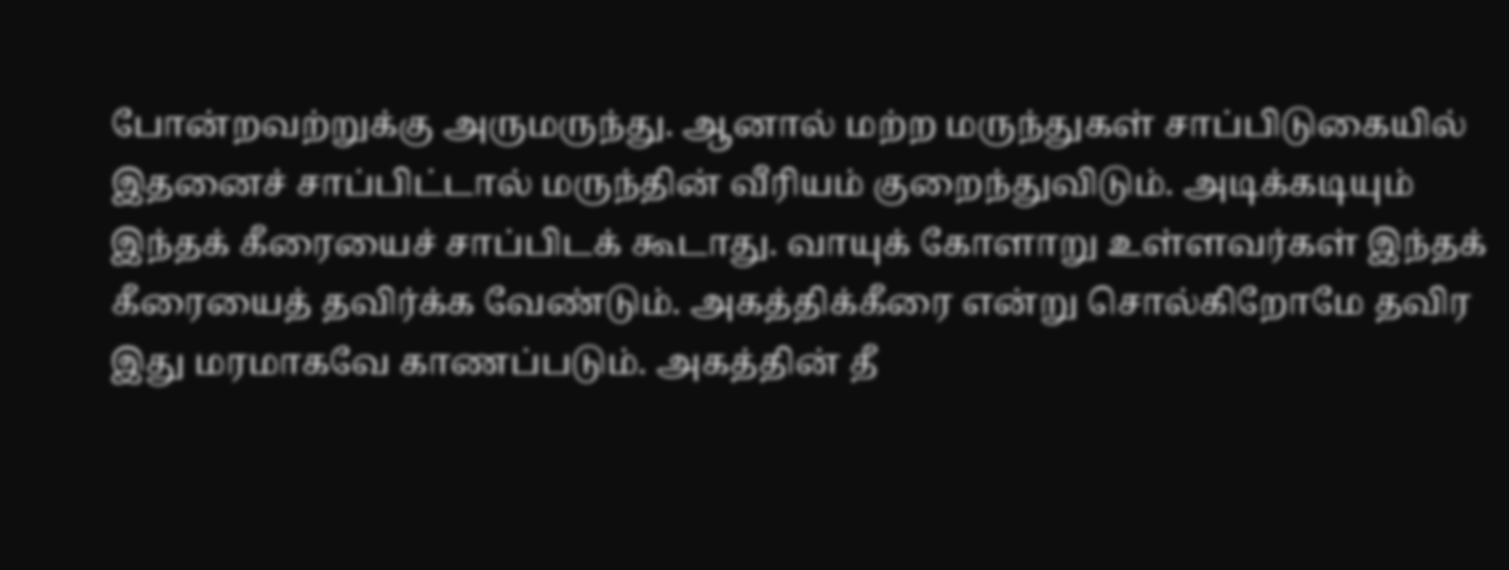போன்றவற்றுக்கு அருமருந்து. ஆனால் மற்ற மருந்துகள் சாப்பிடுகையில் இதனைச் சாப்பிட்டால் மருந்தின் வீரியம் குறைந்துவிடும். அடிக்கடியும் இந்தக் கீரையைச் சாப்பிடக் கூடாது. வாயுக் கோளாறு உள்ளவர்கள் இந்தக் கீரையைத் தவிர்க்க வேண்டும். அகத்திக்கீரை என்று சொல்கிறோமே தவிர இது மரமாகவே காணப்படும். அகத்தின் தீ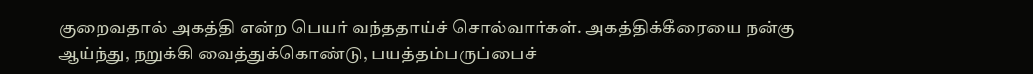குறைவதால் அகத்தி என்ற பெயர் வந்ததாய்ச் சொல்வார்கள். அகத்திக்கீரையை நன்கு ஆய்ந்து, நறுக்கி வைத்துக்கொண்டு, பயத்தம்பருப்பைச்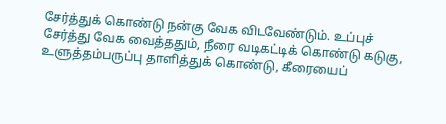சேர்த்துக் கொண்டு நன்கு வேக விடவேண்டும். உப்புச் சேர்த்து வேக வைத்ததும், நீரை வடிகட்டிக் கொண்டு கடுகு, உளுத்தம்பருப்பு தாளித்துக் கொண்டு, கீரையைப்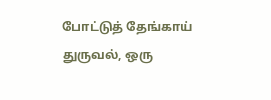போட்டுத் தேங்காய் துருவல், ஒரு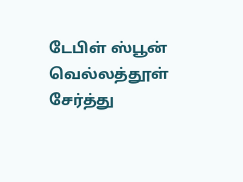டேபிள் ஸ்பூன் வெல்லத்தூள் சேர்த்து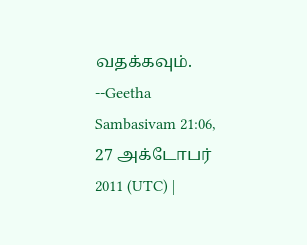வதக்கவும்.
--Geetha Sambasivam 21:06, 27 அக்டோபர் 2011 (UTC) |